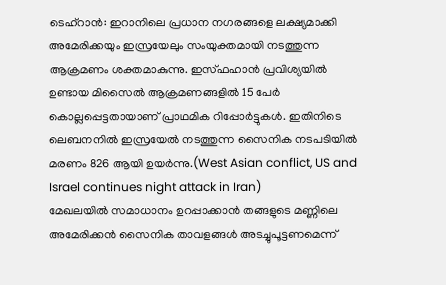ടെഹ്റാൻ: ഇറാനിലെ പ്രധാന നഗരങ്ങളെ ലക്ഷ്യമാക്കി അമേരിക്കയും ഇസ്രയേലും സംയുക്തമായി നടത്തുന്ന ആക്രമണം ശക്തമാകുന്നു. ഇസ്ഫഹാൻ പ്രവിശ്യയിൽ ഉണ്ടായ മിസൈൽ ആക്രമണങ്ങളിൽ 15 പേർ കൊല്ലപ്പെട്ടതായാണ് പ്രാഥമിക റിപ്പോർട്ടുകൾ. ഇതിനിടെ ലെബനനിൽ ഇസ്രയേൽ നടത്തുന്ന സൈനിക നടപടിയിൽ മരണം 826 ആയി ഉയർന്നു.(West Asian conflict, US and Israel continues night attack in Iran)
മേഖലയിൽ സമാധാനം ഉറപ്പാക്കാൻ തങ്ങളുടെ മണ്ണിലെ അമേരിക്കൻ സൈനിക താവളങ്ങൾ അടച്ചുപൂട്ടണമെന്ന്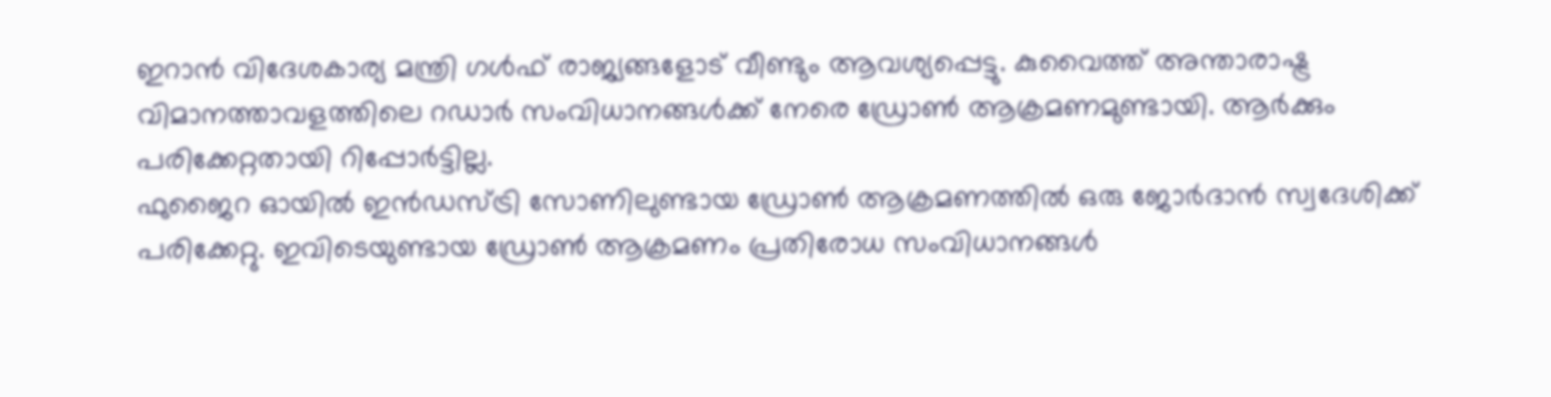ഇറാൻ വിദേശകാര്യ മന്ത്രി ഗൾഫ് രാജ്യങ്ങളോട് വീണ്ടും ആവശ്യപ്പെട്ടു. കുവൈത്ത് അന്താരാഷ്ട്ര വിമാനത്താവളത്തിലെ റഡാർ സംവിധാനങ്ങൾക്ക് നേരെ ഡ്രോൺ ആക്രമണമുണ്ടായി. ആർക്കും പരിക്കേറ്റതായി റിപ്പോർട്ടില്ല.
ഫുജൈറ ഓയിൽ ഇൻഡസ്ട്രി സോണിലുണ്ടായ ഡ്രോൺ ആക്രമണത്തിൽ ഒരു ജോർദാൻ സ്വദേശിക്ക് പരിക്കേറ്റു. ഇവിടെയുണ്ടായ ഡ്രോൺ ആക്രമണം പ്രതിരോധ സംവിധാനങ്ങൾ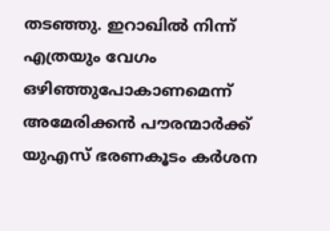തടഞ്ഞു. ഇറാഖിൽ നിന്ന് എത്രയും വേഗം ഒഴിഞ്ഞുപോകാണമെന്ന് അമേരിക്കൻ പൗരന്മാർക്ക് യുഎസ് ഭരണകൂടം കർശന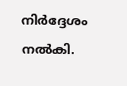നിർദ്ദേശം നൽകി.